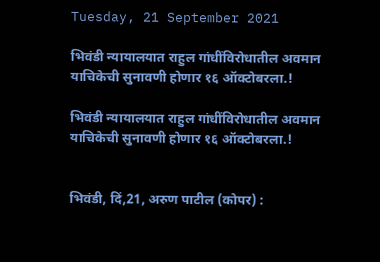Tuesday, 21 September 2021

भिवंडी न्यायालयात राहुल गांधींविरोधातील अवमान याचिकेची सुनावणी होणार १६ ऑक्टोबरला.!

भिवंडी न्यायालयात राहुल गांधींविरोधातील अवमान याचिकेची सुनावणी होणार १६ ऑक्टोबरला.!


भिवंडी, दिं,21, अरुण पाटील (कोपर) :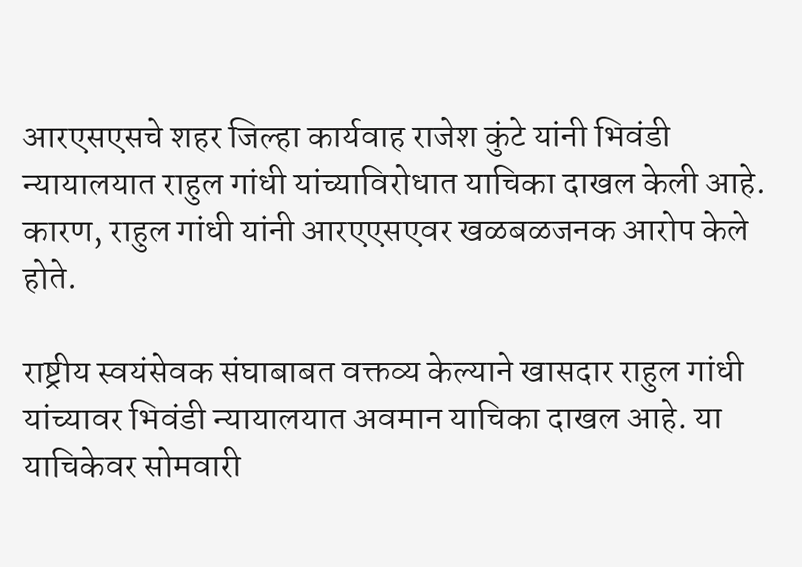आरएसएसचे शहर जिल्हा कार्यवाह राजेश कुंटे यांनी भिवंडी न्यायालयात राहुल गांधी यांच्याविरोधात याचिका दाखल केली आहे. कारण, राहुल गांधी यांनी आरएएसएवर खळबळजनक आरोप केले होते.

राष्ट्रीय स्वयंसेवक संघाबाबत वक्तव्य केल्याने खासदार राहुल गांधी यांच्यावर भिवंडी न्यायालयात अवमान याचिका दाखल आहे. या याचिकेवर सोमवारी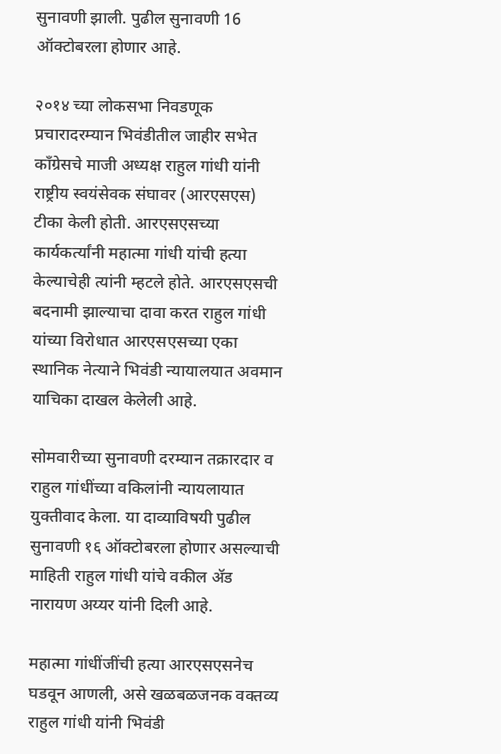सुनावणी झाली. पुढील सुनावणी 16 ऑक्टोबरला होणार आहे.

२०१४ च्या लोकसभा निवडणूक प्रचारादरम्यान भिवंडीतील जाहीर सभेत काँग्रेसचे माजी अध्यक्ष राहुल गांधी यांनी राष्ट्रीय स्वयंसेवक संघावर (आरएसएस) टीका केली होती. आरएसएसच्या कार्यकर्त्यांनी महात्मा गांधी यांची हत्या केल्याचेही त्यांनी म्हटले होते. आरएसएसची बदनामी झाल्याचा दावा करत राहुल गांधी यांच्या विरोधात आरएसएसच्या एका स्थानिक नेत्याने भिवंडी न्यायालयात अवमान याचिका दाखल केलेली आहे.

सोमवारीच्या सुनावणी दरम्यान तक्रारदार व राहुल गांधींच्या वकिलांनी न्यायलायात युक्तीवाद केला. या दाव्याविषयी पुढील सुनावणी १६ ऑक्टोबरला होणार असल्याची माहिती राहुल गांधी यांचे वकील ॲड नारायण अय्यर यांनी दिली आहे.

महात्मा गांधींजींची हत्या आरएसएसनेच घडवून आणली, असे खळबळजनक वक्तव्य राहुल गांधी यांनी भिवंडी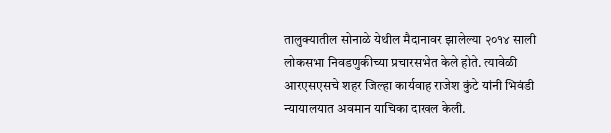तालुक्यातील सोनाळे येथील मैदानावर झालेल्या २०१४ साली लोकसभा निवडणुकीच्या प्रचारसभेत केले होते. त्यावेळी आरएसएसचे शहर जिल्हा कार्यवाह राजेश कुंटे यांनी भिवंडी न्यायालयात अवमान याचिका दाखल केली.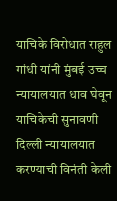याचिके विरोधात राहुल गांधी यांनी मुंबई उच्च न्यायालयात धाव घेवून याचिकेची सुनावणी दिल्ली न्यायालयात करण्याची विनंती केली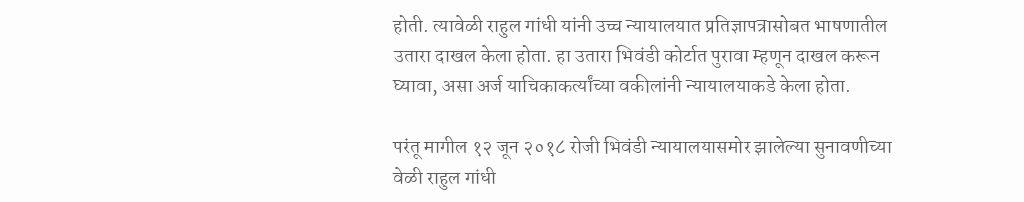होती. त्यावेळी राहुल गांधी यांनी उच्च न्यायालयात प्रतिज्ञापत्रासोबत भाषणातील उतारा दाखल केला होता. हा उतारा भिवंडी कोर्टात पुरावा म्हणून दाखल करून घ्यावा, असा अर्ज याचिकाकर्त्यांच्या वकीलांनी न्यायालयाकडे केला होता.

परंतू मागील १२ जून २०१८ रोजी भिवंडी न्यायालयासमोर झालेल्या सुनावणीच्या वेळी राहुल गांधी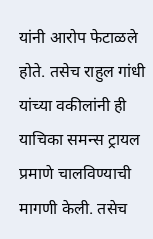यांनी आरोप फेटाळले होते. तसेच राहुल गांधी यांच्या वकीलांनी ही याचिका समन्स ट्रायल प्रमाणे चालविण्याची मागणी केली. तसेच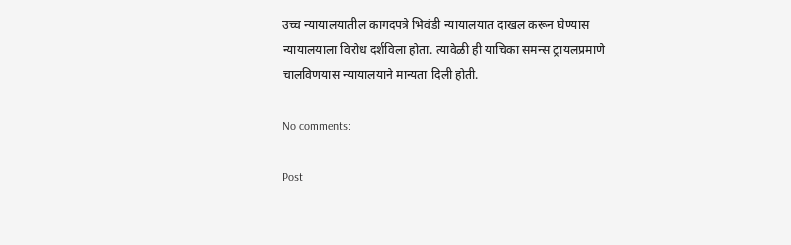उच्च न्यायालयातील कागदपत्रे भिवंडी न्यायालयात दाखल करून घेण्यास न्यायालयाला विरोध दर्शविला होता. त्यावेळी ही याचिका समन्स ट्रायलप्रमाणे चालविणयास न्यायालयाने मान्यता दिली होती.

No comments:

Post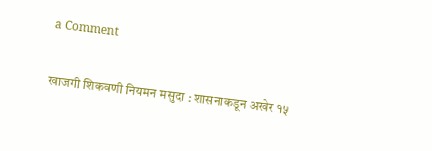a Comment

खाजगी शिकवणी नियमन मसुदा : शासनाकडून अखेर १५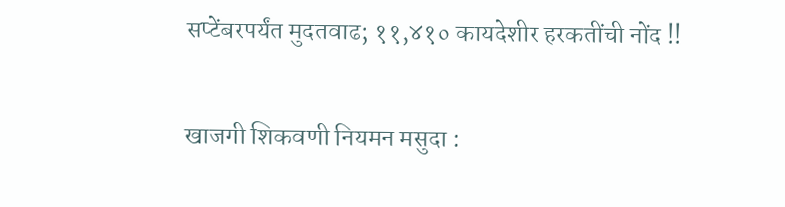सप्टेंबरपर्यंत मुदतवाढ; ११,४१० कायदेशीर हरकतींची नोंद !!

खाजगी शिकवणी नियमन मसुदा :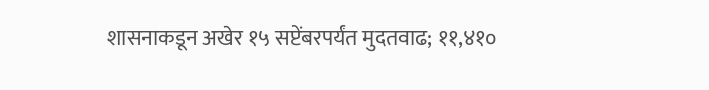शासनाकडून अखेर १५ सप्टेंबरपर्यंत मुदतवाढ; ११,४१०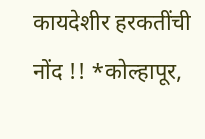कायदेशीर हरकतींची नोंद !! *कोल्हापूर,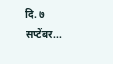दि. ७ सप्टेंबर...